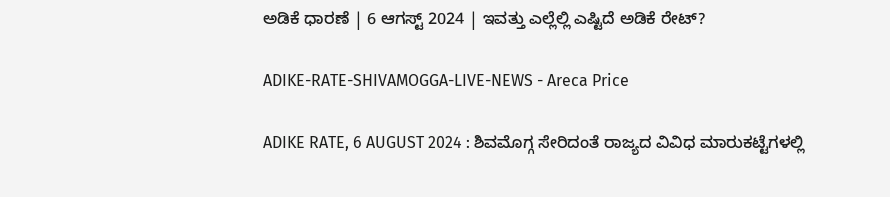ಅಡಿಕೆ ಧಾರಣೆ | 6 ಆಗಸ್ಟ್‌ 2024 | ಇವತ್ತು ಎಲ್ಲೆಲ್ಲಿ ಎಷ್ಟಿದೆ ಅಡಿಕೆ ರೇಟ್‌?

ADIKE-RATE-SHIVAMOGGA-LIVE-NEWS - Areca Price

ADIKE RATE, 6 AUGUST 2024 : ಶಿವಮೊಗ್ಗ ಸೇರಿದಂತೆ ರಾಜ್ಯದ ವಿವಿಧ ಮಾರುಕಟ್ಟೆಗಳಲ್ಲಿ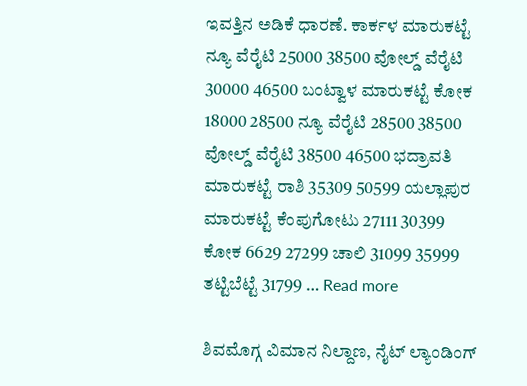ಇವತ್ತಿನ ಅಡಿಕೆ ಧಾರಣೆ. ಕಾರ್ಕಳ ಮಾರುಕಟ್ಟೆ ನ್ಯೂ ವೆರೈಟಿ 25000 38500 ವೋಲ್ಡ್ ವೆರೈಟಿ 30000 46500 ಬಂಟ್ವಾಳ ಮಾರುಕಟ್ಟೆ ಕೋಕ 18000 28500 ನ್ಯೂ ವೆರೈಟಿ 28500 38500 ವೋಲ್ಡ್ ವೆರೈಟಿ 38500 46500 ಭದ್ರಾವತಿ ಮಾರುಕಟ್ಟೆ ರಾಶಿ 35309 50599 ಯಲ್ಲಾಪುರ ಮಾರುಕಟ್ಟೆ ಕೆಂಪುಗೋಟು 27111 30399 ಕೋಕ 6629 27299 ಚಾಲಿ 31099 35999 ತಟ್ಟಿಬೆಟ್ಟೆ 31799 … Read more

ಶಿವಮೊಗ್ಗ ವಿಮಾನ ನಿಲ್ದಾಣ, ನೈಟ್‌ ಲ್ಯಾಂಡಿಂಗ್‌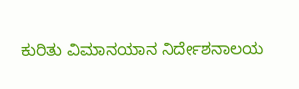ಕುರಿತು ವಿಮಾನಯಾನ ನಿರ್ದೇಶನಾಲಯ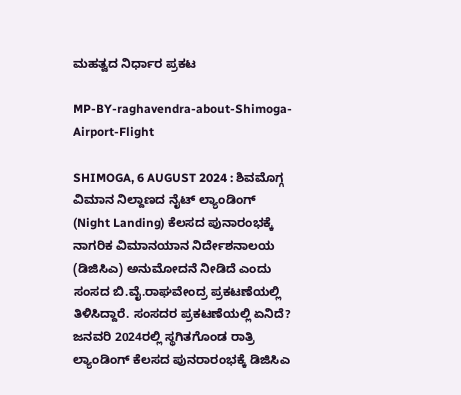ಮಹತ್ವದ ನಿರ್ಧಾರ ಪ್ರಕಟ

MP-BY-raghavendra-about-Shimoga-Airport-Flight

SHIMOGA, 6 AUGUST 2024 : ಶಿವಮೊಗ್ಗ ವಿಮಾನ ನಿಲ್ದಾಣದ ನೈಟ್‌ ಲ್ಯಾಂಡಿಂಗ್‌ (Night Landing) ಕೆಲಸದ ಪುನಾರಂಭಕ್ಕೆ ನಾಗರಿಕ ವಿಮಾನಯಾನ ನಿರ್ದೇಶನಾಲಯ (ಡಿಜಿಸಿಎ) ಅನುಮೋದನೆ ನೀಡಿದೆ ಎಂದು ಸಂಸದ ಬಿ.ವೈ.ರಾಘವೇಂದ್ರ ಪ್ರಕಟಣೆಯಲ್ಲಿ ತಿಳಿಸಿದ್ದಾರೆ. ಸಂಸದರ ಪ್ರಕಟಣೆಯಲ್ಲಿ ಏನಿದೆ? ಜನವರಿ 2024ರಲ್ಲಿ ಸ್ಥಗಿತಗೊಂಡ ರಾತ್ರಿ ಲ್ಯಾಂಡಿಂಗ್ ಕೆಲಸದ ಪುನರಾರಂಭಕ್ಕೆ ಡಿಜಿಸಿಎ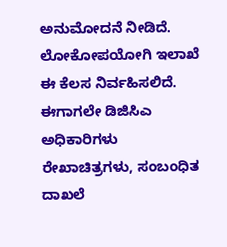ಅನುಮೋದನೆ ನೀಡಿದೆ. ಲೋಕೋಪಯೋಗಿ ಇಲಾಖೆ ಈ ಕೆಲಸ ನಿರ್ವಹಿಸಲಿದೆ. ಈಗಾಗಲೇ ಡಿಜಿಸಿಎ ಅಧಿಕಾರಿಗಳು ರೇಖಾಚಿತ್ರಗಳು, ಸಂಬಂಧಿತ ದಾಖಲೆ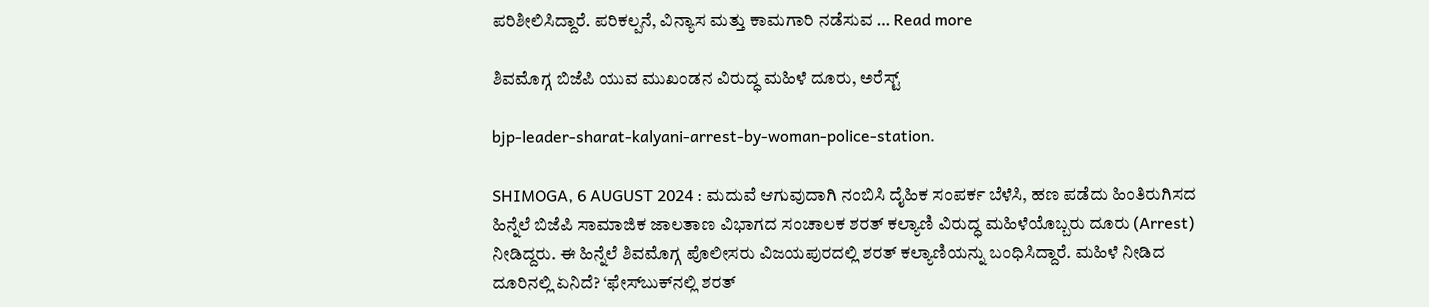ಪರಿಶೀಲಿಸಿದ್ದಾರೆ. ಪರಿಕಲ್ಪನೆ, ವಿನ್ಯಾಸ ಮತ್ತು ಕಾಮಗಾರಿ ನಡೆಸುವ … Read more

ಶಿವಮೊಗ್ಗ ಬಿಜೆಪಿ ಯುವ ಮುಖಂಡನ ವಿರುದ್ಧ ಮಹಿಳೆ ದೂರು, ಅರೆಸ್ಟ್‌

bjp-leader-sharat-kalyani-arrest-by-woman-police-station.

SHIMOGA, 6 AUGUST 2024 : ಮದುವೆ ಆಗುವುದಾಗಿ ನಂಬಿಸಿ ದೈಹಿಕ ಸಂಪರ್ಕ ಬೆಳೆಸಿ, ಹಣ ಪಡೆದು ಹಿಂತಿರುಗಿಸದ ಹಿನ್ನೆಲೆ ಬಿಜೆಪಿ ಸಾಮಾಜಿಕ ಜಾಲತಾಣ ವಿಭಾಗದ ಸಂಚಾಲಕ ಶರತ್‌ ಕಲ್ಯಾಣಿ ವಿರುದ್ಧ ಮಹಿಳೆಯೊಬ್ಬರು ದೂರು (Arrest) ನೀಡಿದ್ದರು. ಈ ಹಿನ್ನೆಲೆ ಶಿವಮೊಗ್ಗ ಪೊಲೀಸರು ವಿಜಯಪುರದಲ್ಲಿ ಶರತ್‌ ಕಲ್ಯಾಣಿಯನ್ನು ಬಂಧಿಸಿದ್ದಾರೆ. ಮಹಿಳೆ ನೀಡಿದ ದೂರಿನಲ್ಲಿ ಏನಿದೆ? ‘ಫೇಸ್‌ಬುಕ್‌ನಲ್ಲಿ ಶರತ್‌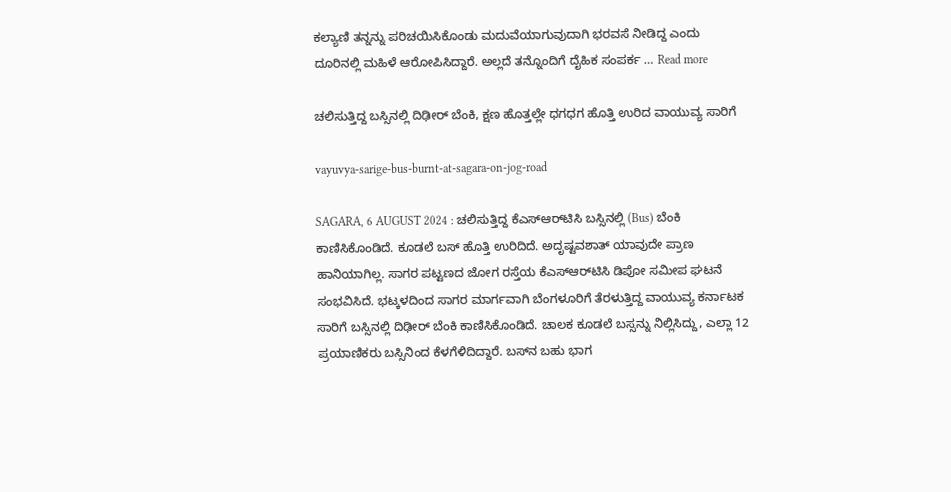ಕಲ್ಯಾಣಿ ತನ್ನನ್ನು ಪರಿಚಯಿಸಿಕೊಂಡು ಮದುವೆಯಾಗುವುದಾಗಿ ಭರವಸೆ ನೀಡಿದ್ದ ಎಂದು ದೂರಿನಲ್ಲಿ ಮಹಿಳೆ ಆರೋಪಿಸಿದ್ದಾರೆ. ಅಲ್ಲದೆ ತನ್ನೊಂದಿಗೆ ದೈಹಿಕ ಸಂಪರ್ಕ … Read more

ಚಲಿಸುತ್ತಿದ್ದ ಬಸ್ಸಿನಲ್ಲಿ ದಿಢೀರ್‌ ಬೆಂಕಿ, ಕ್ಷಣ ಹೊತ್ತಲ್ಲೇ ಧಗಧಗ ಹೊತ್ತಿ ಉರಿದ ವಾಯುವ್ಯ ಸಾರಿಗೆ

vayuvya-sarige-bus-burnt-at-sagara-on-jog-road

SAGARA, 6 AUGUST 2024 : ಚಲಿಸುತ್ತಿದ್ದ ಕೆಎಸ್‌ಆರ್‌ಟಿಸಿ ಬಸ್ಸಿನಲ್ಲಿ (Bus) ಬೆಂಕಿ ಕಾಣಿಸಿಕೊಂಡಿದೆ. ಕೂಡಲೆ ಬಸ್‌ ಹೊತ್ತಿ ಉರಿದಿದೆ. ಅದೃಷ್ಟವಶಾತ್‌ ಯಾವುದೇ ಪ್ರಾಣ ಹಾನಿಯಾಗಿಲ್ಲ. ಸಾಗರ ಪಟ್ಟಣದ ಜೋಗ ರಸ್ತೆಯ ಕೆಎಸ್‌ಆರ್‌ಟಿಸಿ ಡಿಪೋ ಸಮೀಪ ಘಟನೆ ಸಂಭವಿಸಿದೆ. ಭಟ್ಕಳದಿಂದ ಸಾಗರ ಮಾರ್ಗವಾಗಿ ಬೆಂಗಳೂರಿಗೆ ತೆರಳುತ್ತಿದ್ದ ವಾಯುವ್ಯ ಕರ್ನಾಟಕ ಸಾರಿಗೆ ಬಸ್ಸಿನಲ್ಲಿ ದಿಢೀರ್‌ ಬೆಂಕಿ ಕಾಣಿಸಿಕೊಂಡಿದೆ. ಚಾಲಕ ಕೂಡಲೆ ಬಸ್ಸನ್ನು ನಿಲ್ಲಿಸಿದ್ದು, ಎಲ್ಲಾ 12 ಪ್ರಯಾಣಿಕರು ಬಸ್ಸಿನಿಂದ ಕೆಳಗೆಳಿದಿದ್ದಾರೆ. ಬಸ್‌ನ ಬಹು ಭಾಗ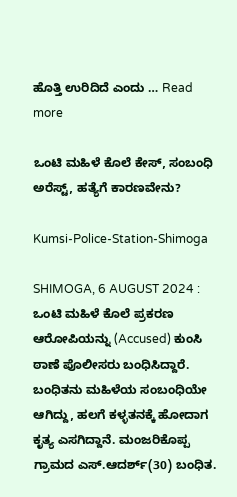ಹೊತ್ತಿ ಉರಿದಿದೆ ಎಂದು … Read more

ಒಂಟಿ ಮಹಿಳೆ ಕೊಲೆ ಕೇಸ್‌, ಸಂಬಂಧಿ ಅರೆಸ್ಟ್‌, ಹತ್ಯೆಗೆ ಕಾರಣವೇನು?

Kumsi-Police-Station-Shimoga

SHIMOGA, 6 AUGUST 2024 : ಒಂಟಿ ಮಹಿಳೆ ಕೊಲೆ ಪ್ರಕರಣ ಆರೋಪಿಯನ್ನು (Accused) ಕುಂಸಿ ಠಾಣೆ ಪೊಲೀಸರು ಬಂಧಿಸಿದ್ದಾರೆ. ಬಂಧಿತನು ಮಹಿಳೆಯ ಸಂಬಂಧಿಯೇ ಆಗಿದ್ದು, ಹಲಗೆ ಕಳ್ಳತನಕ್ಕೆ ಹೋದಾಗ ಕೃತ್ಯ ಎಸಗಿದ್ದಾನೆ. ಮಂಜರಿಕೊಪ್ಪ ಗ್ರಾಮದ ಎಸ್.ಆದರ್ಶ್(30) ಬಂಧಿತ.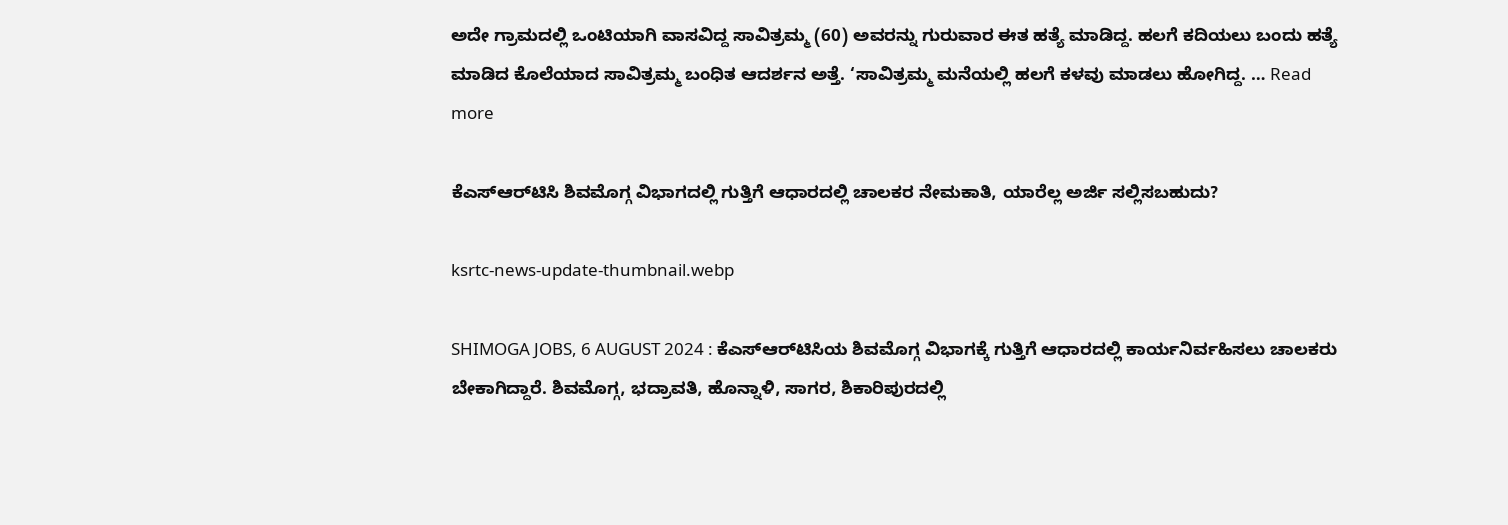ಅದೇ ಗ್ರಾಮದಲ್ಲಿ ಒಂಟಿಯಾಗಿ ವಾಸವಿದ್ದ ಸಾವಿತ್ರಮ್ಮ (60) ಅವರನ್ನು ಗುರುವಾರ ಈತ ಹತ್ಯೆ ಮಾಡಿದ್ದ. ಹಲಗೆ ಕದಿಯಲು ಬಂದು ಹತ್ಯೆ ಮಾಡಿದ ಕೊಲೆಯಾದ ಸಾವಿತ್ರಮ್ಮ ಬಂಧಿತ ಆದರ್ಶನ ಅತ್ತೆ. ‘ಸಾವಿತ್ರಮ್ಮ ಮನೆಯಲ್ಲಿ ಹಲಗೆ ಕಳವು ಮಾಡಲು ಹೋಗಿದ್ದ. … Read more

ಕೆಎಸ್‌ಆರ್‌ಟಿಸಿ ಶಿವಮೊಗ್ಗ ವಿಭಾಗದಲ್ಲಿ ಗುತ್ತಿಗೆ ಆಧಾರದಲ್ಲಿ ಚಾಲಕರ ನೇಮಕಾತಿ, ಯಾರೆಲ್ಲ ಅರ್ಜಿ ಸಲ್ಲಿಸಬಹುದು?

ksrtc-news-update-thumbnail.webp

SHIMOGA JOBS, 6 AUGUST 2024 : ಕೆಎಸ್‌ಆರ್‌ಟಿಸಿಯ ಶಿವಮೊಗ್ಗ ವಿಭಾಗಕ್ಕೆ ಗುತ್ತಿಗೆ ಆಧಾರದಲ್ಲಿ ಕಾರ್ಯನಿರ್ವಹಿಸಲು ಚಾಲಕರು ಬೇಕಾಗಿದ್ದಾರೆ. ಶಿವಮೊಗ್ಗ, ಭದ್ರಾವತಿ, ಹೊನ್ನಾಳಿ, ಸಾಗರ, ಶಿಕಾರಿಪುರದಲ್ಲಿ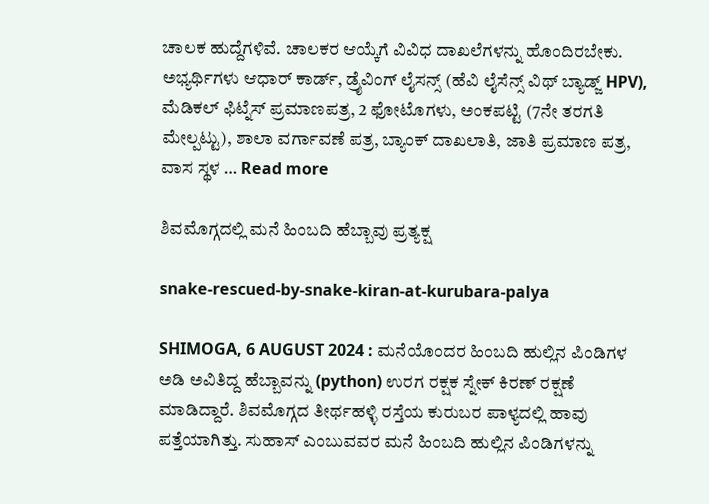ಚಾಲಕ ಹುದ್ದೆಗಳಿವೆ. ಚಾಲಕರ ಆಯ್ಕೆಗೆ ವಿವಿಧ ದಾಖಲೆಗಳನ್ನು ಹೊಂದಿರಬೇಕು. ಅಭ್ಯರ್ಥಿಗಳು ಆಧಾರ್ ಕಾರ್ಡ್, ಡ್ರೈವಿಂಗ್ ಲೈಸನ್ಸ್ (ಹೆವಿ ಲೈಸೆನ್ಸ್ ವಿಥ್ ಬ್ಯಾಡ್ಜ್ HPV), ಮೆಡಿಕಲ್ ಫಿಟ್ನೆಸ್ ಪ್ರಮಾಣಪತ್ರ, 2 ಫೋಟೊಗಳು, ಅಂಕಪಟ್ಟಿ (7ನೇ ತರಗತಿ ಮೇಲ್ಪಟ್ಟು), ಶಾಲಾ ವರ್ಗಾವಣೆ ಪತ್ರ, ಬ್ಯಾಂಕ್ ದಾಖಲಾತಿ, ಜಾತಿ ಪ್ರಮಾಣ ಪತ್ರ, ವಾಸ ಸ್ಥಳ … Read more

ಶಿವಮೊಗ್ಗದಲ್ಲಿ ಮನೆ ಹಿಂಬದಿ ಹೆಬ್ಬಾವು ಪ್ರತ್ಯಕ್ಷ

snake-rescued-by-snake-kiran-at-kurubara-palya

SHIMOGA, 6 AUGUST 2024 : ಮನೆಯೊಂದರ ಹಿಂಬದಿ ಹುಲ್ಲಿನ ಪಿಂಡಿಗಳ ಅಡಿ ಅವಿತಿದ್ದ ಹೆಬ್ಬಾವನ್ನು (python) ಉರಗ ರಕ್ಷಕ ಸ್ನೇಕ್‌ ಕಿರಣ್‌ ರಕ್ಷಣೆ ಮಾಡಿದ್ದಾರೆ. ಶಿವಮೊಗ್ಗದ ತೀರ್ಥಹಳ್ಳಿ ರಸ್ತೆಯ ಕುರುಬರ ಪಾಳ್ಯದಲ್ಲಿ ಹಾವು ಪತ್ತೆಯಾಗಿತ್ತು. ಸುಹಾಸ್‌ ಎಂಬುವವರ ಮನೆ ಹಿಂಬದಿ ಹುಲ್ಲಿನ ಪಿಂಡಿಗಳನ್ನು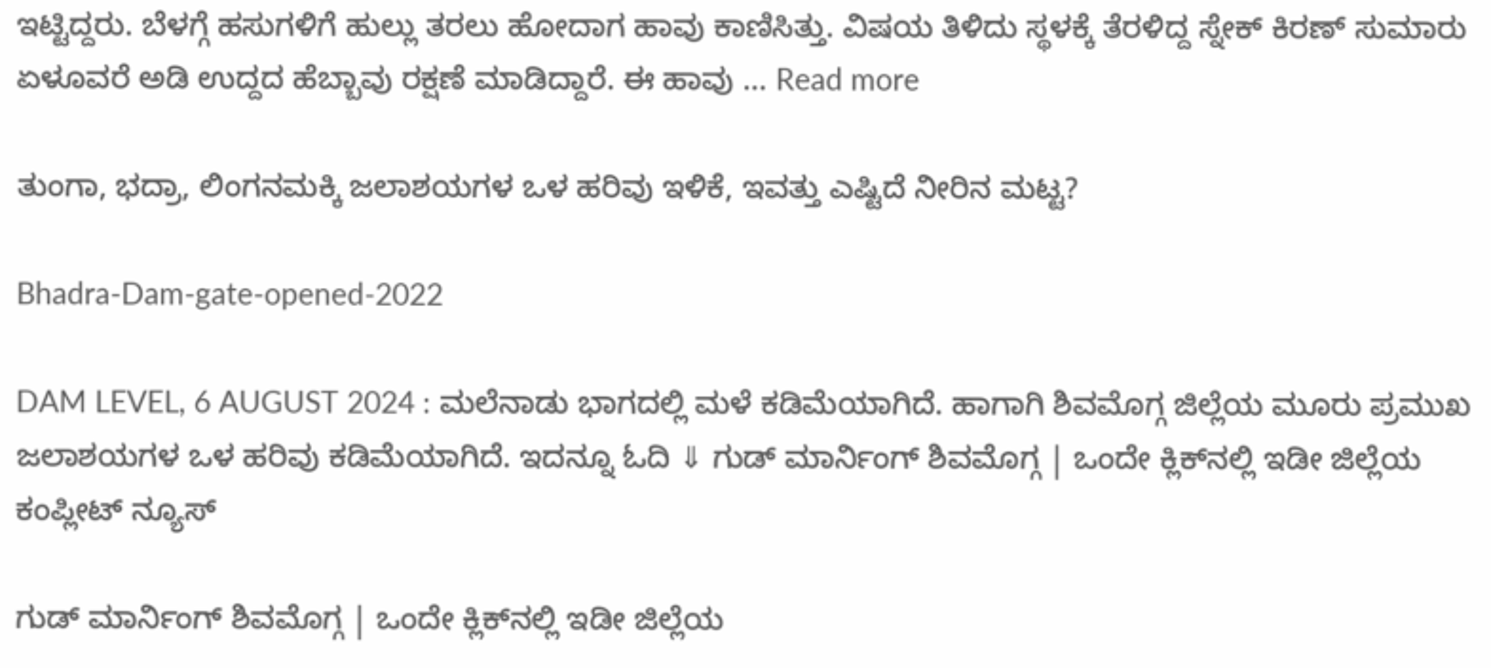ಇಟ್ಟಿದ್ದರು. ಬೆಳಗ್ಗೆ ಹಸುಗಳಿಗೆ ಹುಲ್ಲು ತರಲು ಹೋದಾಗ ಹಾವು ಕಾಣಿಸಿತ್ತು. ವಿಷಯ ತಿಳಿದು ಸ್ಥಳಕ್ಕೆ ತೆರಳಿದ್ದ ಸ್ನೇಕ್‌ ಕಿರಣ್‌ ಸುಮಾರು ಏಳೂವರೆ ಅಡಿ ಉದ್ದದ ಹೆಬ್ಬಾವು ರಕ್ಷಣೆ ಮಾಡಿದ್ದಾರೆ. ಈ ಹಾವು … Read more

ತುಂಗಾ, ಭದ್ರಾ, ಲಿಂಗನಮಕ್ಕಿ ಜಲಾಶಯಗಳ ಒಳ ಹರಿವು ಇಳಿಕೆ, ಇವತ್ತು ಎಷ್ಟಿದೆ ನೀರಿನ ಮಟ್ಟ?

Bhadra-Dam-gate-opened-2022

DAM LEVEL, 6 AUGUST 2024 : ಮಲೆನಾಡು ಭಾಗದಲ್ಲಿ ಮಳೆ ಕಡಿಮೆಯಾಗಿದೆ. ಹಾಗಾಗಿ ಶಿವಮೊಗ್ಗ ಜಿಲ್ಲೆಯ ಮೂರು ಪ್ರಮುಖ ಜಲಾಶಯಗಳ ಒಳ ಹರಿವು ಕಡಿಮೆಯಾಗಿದೆ. ಇದನ್ನೂ ಓದಿ ⇓ ಗುಡ್‌ ಮಾರ್ನಿಂಗ್‌ ಶಿವಮೊಗ್ಗ | ಒಂದೇ ಕ್ಲಿಕ್‌ನಲ್ಲಿ ಇಡೀ ಜಿಲ್ಲೆಯ ಕಂಪ್ಲೀಟ್‌ ನ್ಯೂಸ್‌

ಗುಡ್‌ ಮಾರ್ನಿಂಗ್‌ ಶಿವಮೊಗ್ಗ | ಒಂದೇ ಕ್ಲಿಕ್‌ನಲ್ಲಿ ಇಡೀ ಜಿಲ್ಲೆಯ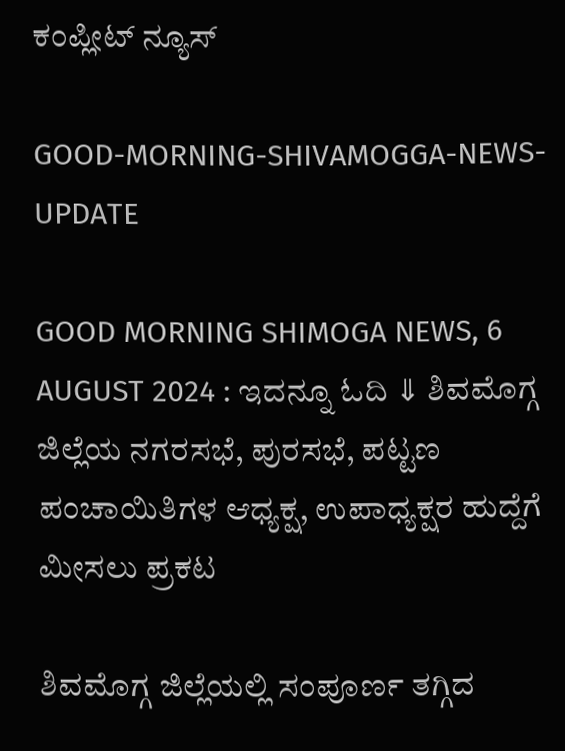ಕಂಪ್ಲೀಟ್‌ ನ್ಯೂಸ್‌

GOOD-MORNING-SHIVAMOGGA-NEWS-UPDATE

GOOD MORNING SHIMOGA NEWS, 6 AUGUST 2024 : ಇದನ್ನೂ ಓದಿ ⇓ ಶಿವಮೊಗ್ಗ ಜಿಲ್ಲೆಯ ನಗರಸಭೆ, ಪುರಸಭೆ, ಪಟ್ಟಣ ಪಂಚಾಯಿತಿಗಳ ಆಧ್ಯಕ್ಷ, ಉಪಾಧ್ಯಕ್ಷರ ಹುದ್ದೆಗೆ ಮೀಸಲು ಪ್ರಕಟ

ಶಿವಮೊಗ್ಗ ಜಿಲ್ಲೆಯಲ್ಲಿ ಸಂಪೂರ್ಣ ತಗ್ಗಿದ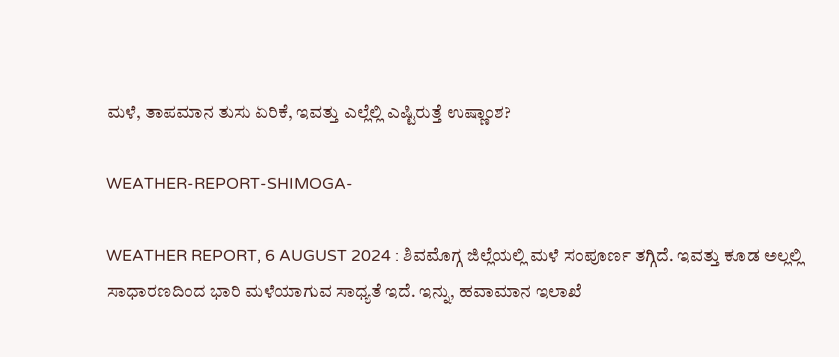ಮಳೆ, ತಾಪಮಾನ ತುಸು ಏರಿಕೆ, ಇವತ್ತು ಎಲ್ಲೆಲ್ಲಿ ಎಷ್ಟಿರುತ್ತೆ ಉಷ್ಣಾಂಶ?

WEATHER-REPORT-SHIMOGA-

WEATHER REPORT, 6 AUGUST 2024 : ಶಿವಮೊಗ್ಗ ಜಿಲ್ಲೆಯಲ್ಲಿ ಮಳೆ ಸಂಪೂರ್ಣ ತಗ್ಗಿದೆ. ಇವತ್ತು ಕೂಡ ಅಲ್ಲಲ್ಲಿ ಸಾಧಾರಣದಿಂದ ಭಾರಿ ಮಳೆಯಾಗುವ ಸಾಧ್ಯತೆ ಇದೆ. ಇನ್ನು, ಹವಾಮಾನ ಇಲಾಖೆ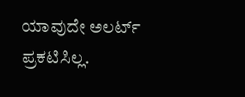ಯಾವುದೇ ಅಲರ್ಟ್‌ ಪ್ರಕಟಿಸಿಲ್ಲ.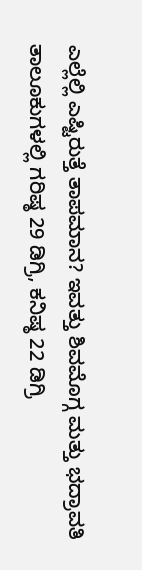ಎಲ್ಲೆಲ್ಲಿ ಎಷ್ಟಿರುತ್ತೆ ತಾಪಮಾನ? ಇವತ್ತು ಶಿವಮೊಗ್ಗ ಮತ್ತು ಭದ್ರಾವತಿ ತಾಲೂಕುಗಳಲ್ಲಿ ಗರಿಷ್ಠ 29 ಡಿಗ್ರಿ, ಕನಿಷ್ಠ 22 ಡಿಗ್ರಿ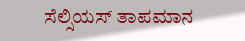ಸೆಲ್ಸಿಯಸ್‌ ತಾಪಮಾನ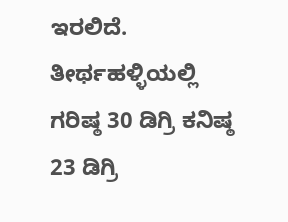ಇರಲಿದೆ. ತೀರ್ಥಹಳ್ಳಿಯಲ್ಲಿ ಗರಿಷ್ಠ 30 ಡಿಗ್ರಿ ಕನಿಷ್ಠ 23 ಡಿಗ್ರಿ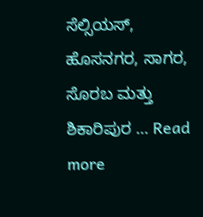ಸೆಲ್ಸಿಯಸ್‌, ಹೊಸನಗರ, ಸಾಗರ, ಸೊರಬ ಮತ್ತು ಶಿಕಾರಿಪುರ … Read more